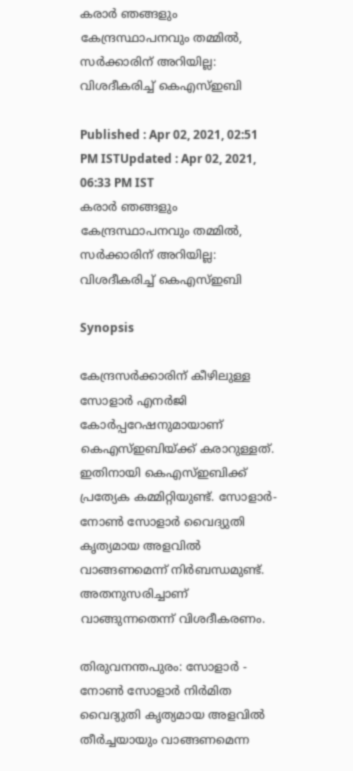കരാർ ഞങ്ങളും കേന്ദ്രസ്ഥാപനവും തമ്മിൽ, സർക്കാരിന് അറിയില്ല: വിശദീകരിച്ച് കെഎസ്ഇബി

Published : Apr 02, 2021, 02:51 PM ISTUpdated : Apr 02, 2021, 06:33 PM IST
കരാർ ഞങ്ങളും കേന്ദ്രസ്ഥാപനവും തമ്മിൽ, സർക്കാരിന് അറിയില്ല: വിശദീകരിച്ച് കെഎസ്ഇബി

Synopsis

കേന്ദ്രസർക്കാരിന് കീഴിലുള്ള സോളാർ എനർജി കോർപ്പറേഷനുമായാണ് കെഎസ്ഇബിയ്ക്ക് കരാറുള്ളത്. ഇതിനായി കെഎസ്ഇബിക്ക് പ്രത്യേക കമ്മിറ്റിയുണ്ട്. സോളാർ- നോൺ സോളാർ വൈദ്യുതി കൃത്യമായ അളവിൽ വാങ്ങണമെന്ന് നിർബന്ധമുണ്ട്. അതനുസരിച്ചാണ് വാങ്ങുന്നതെന്ന് വിശദീകരണം.

തിരുവനന്തപുരം: സോളാർ - നോൺ സോളാർ നിർമിത വൈദ്യുതി കൃത്യമായ അളവിൽ തീർച്ചയായും വാങ്ങണമെന്ന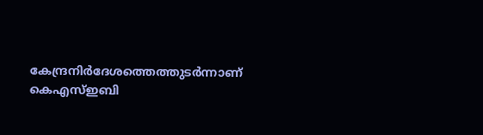കേന്ദ്രനിർദേശത്തെത്തുടർന്നാണ് കെഎസ്ഇബി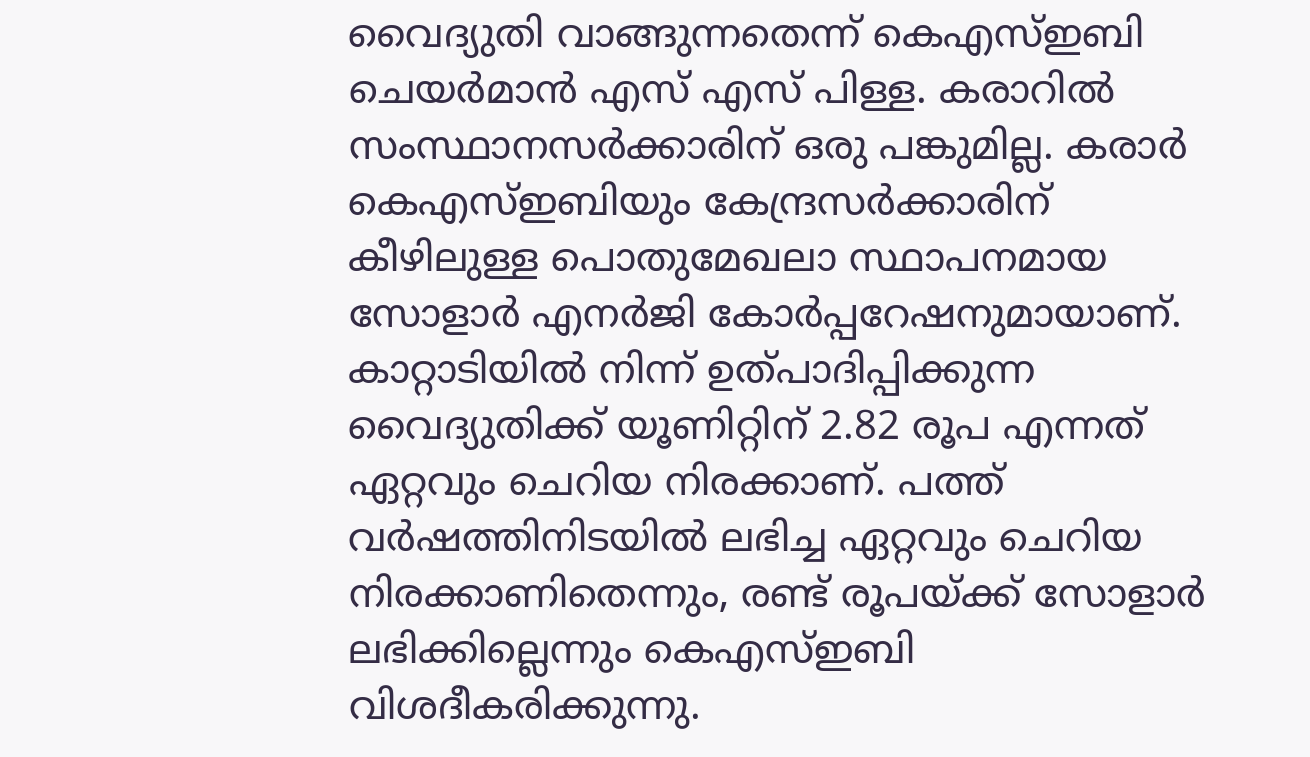വൈദ്യുതി വാങ്ങുന്നതെന്ന് കെഎസ്ഇബി ചെയർമാൻ എസ് എസ് പിള്ള. കരാറിൽ സംസ്ഥാനസർക്കാരിന് ഒരു പങ്കുമില്ല. കരാർ കെഎസ്ഇബിയും കേന്ദ്രസർക്കാരിന് കീഴിലുള്ള പൊതുമേഖലാ സ്ഥാപനമായ സോളാർ എനർജി കോർപ്പറേഷനുമായാണ്. കാറ്റാടിയിൽ നിന്ന് ഉത്പാദിപ്പിക്കുന്ന വൈദ്യുതിക്ക് യൂണിറ്റിന് 2.82 രൂപ എന്നത് ഏറ്റവും ചെറിയ നിരക്കാണ്. പത്ത് വർഷത്തിനിടയിൽ ലഭിച്ച ഏറ്റവും ചെറിയ നിരക്കാണിതെന്നും, രണ്ട് രൂപയ്ക്ക് സോളാർ ലഭിക്കില്ലെന്നും കെഎസ്ഇബി വിശദീകരിക്കുന്നു.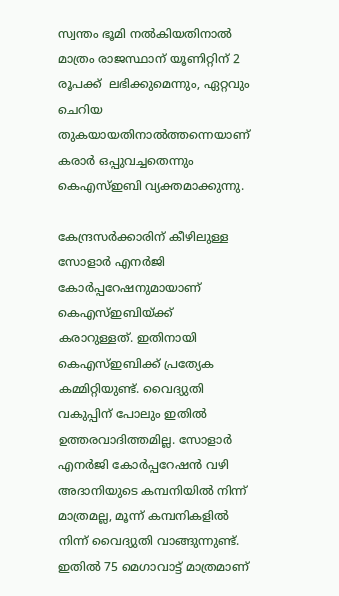സ്വന്തം ഭൂമി നൽകിയതിനാൽ  മാത്രം രാജസ്ഥാന് യൂണിറ്റിന് 2 രൂപക്ക്  ലഭിക്കുമെന്നും, ഏറ്റവും ചെറിയ തുകയായതിനാൽത്തന്നെയാണ് കരാർ ഒപ്പുവച്ചതെന്നും കെഎസ്ഇബി വ്യക്തമാക്കുന്നു.

കേന്ദ്രസർക്കാരിന് കീഴിലുള്ള സോളാർ എനർജി കോർപ്പറേഷനുമായാണ് കെഎസ്ഇബിയ്ക്ക് കരാറുള്ളത്. ഇതിനായി കെഎസ്ഇബിക്ക് പ്രത്യേക കമ്മിറ്റിയുണ്ട്. വൈദ്യുതി വകുപ്പിന് പോലും ഇതിൽ ഉത്തരവാദിത്തമില്ല. സോളാർ എനർജി കോ‍ർപ്പറേഷൻ വഴി അദാനിയുടെ കമ്പനിയിൽ നിന്ന് മാത്രമല്ല, മൂന്ന് കമ്പനികളിൽ നിന്ന് വൈദ്യുതി വാങ്ങുന്നുണ്ട്. ഇതിൽ 75 മെഗാവാട്ട് മാത്രമാണ്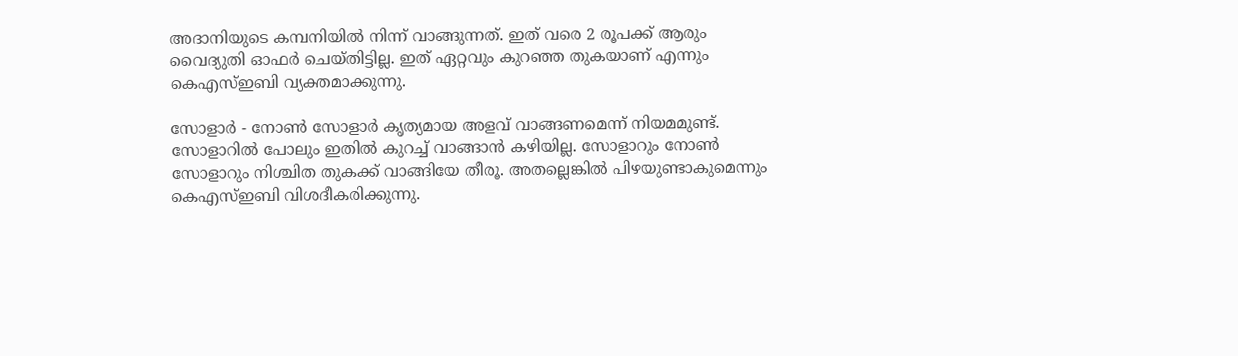അദാനിയുടെ കമ്പനിയിൽ നിന്ന് വാങ്ങുന്നത്. ഇത് വരെ 2 രൂപക്ക് ആരും വൈദ്യുതി ഓഫർ ചെയ്തിട്ടില്ല. ഇത് ഏറ്റവും കുറഞ്ഞ തുകയാണ് എന്നും കെഎസ്ഇബി വ്യക്തമാക്കുന്നു.

സോളാർ - നോൺ സോളാർ കൃത്യമായ അളവ് വാങ്ങണമെന്ന് നിയമമുണ്ട്. സോളാറിൽ പോലും ഇതിൽ കുറച്ച് വാങ്ങാൻ കഴിയില്ല. സോളാറും നോൺ സോളാറും നിശ്ചിത തുകക്ക് വാങ്ങിയേ തീരൂ. അതല്ലെങ്കിൽ പിഴയുണ്ടാകുമെന്നും കെഎസ്ഇബി വിശദീകരിക്കുന്നു.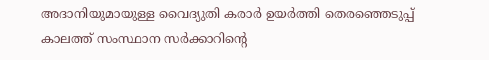അദാനിയുമായുള്ള വൈദ്യുതി കരാർ ഉയർത്തി തെരഞ്ഞെടുപ്പ് കാലത്ത് സംസ്ഥാന സർക്കാറിന്‍റെ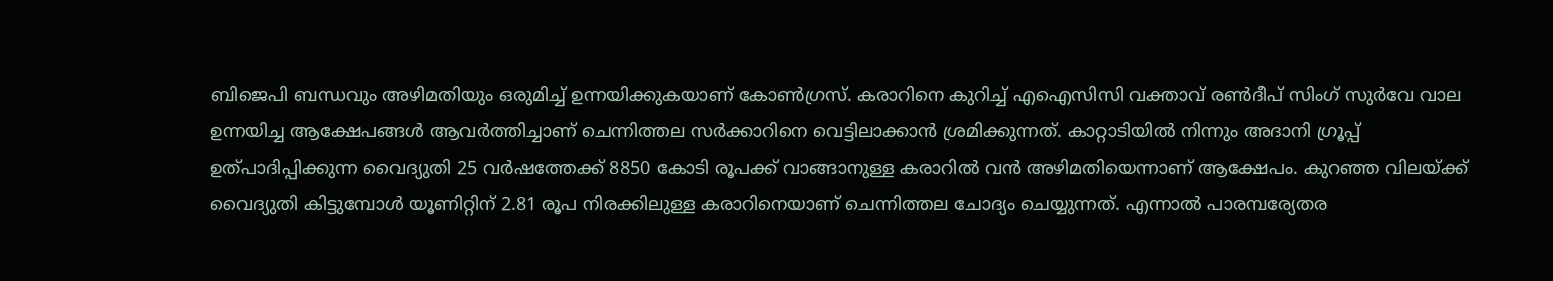ബിജെപി ബന്ധവും അഴിമതിയും ഒരുമിച്ച് ഉന്നയിക്കുകയാണ് കോൺഗ്രസ്. കരാറിനെ കുറിച്ച് എഐസിസി വക്താവ് രൺദീപ് സിംഗ് സുർവേ വാല ഉന്നയിച്ച ആക്ഷേപങ്ങൾ ആവർത്തിച്ചാണ് ചെന്നിത്തല സർക്കാറിനെ വെട്ടിലാക്കാൻ ശ്രമിക്കുന്നത്. കാറ്റാടിയിൽ നിന്നും അദാനി ഗ്രൂപ്പ്  ഉത്പാദിപ്പിക്കുന്ന വൈദ്യുതി 25 വർഷത്തേക്ക് 8850 കോടി രൂപക്ക് വാങ്ങാനുള്ള കരാറിൽ വൻ അഴിമതിയെന്നാണ് ആക്ഷേപം. കുറഞ്ഞ വിലയ്ക്ക് വൈദ്യുതി കിട്ടുമ്പോൾ യൂണിറ്റിന് 2.81 രൂപ നിരക്കിലുള്ള കരാറിനെയാണ് ചെന്നിത്തല ചോദ്യം ചെയ്യുന്നത്. എന്നാൽ പാരമ്പര്യേതര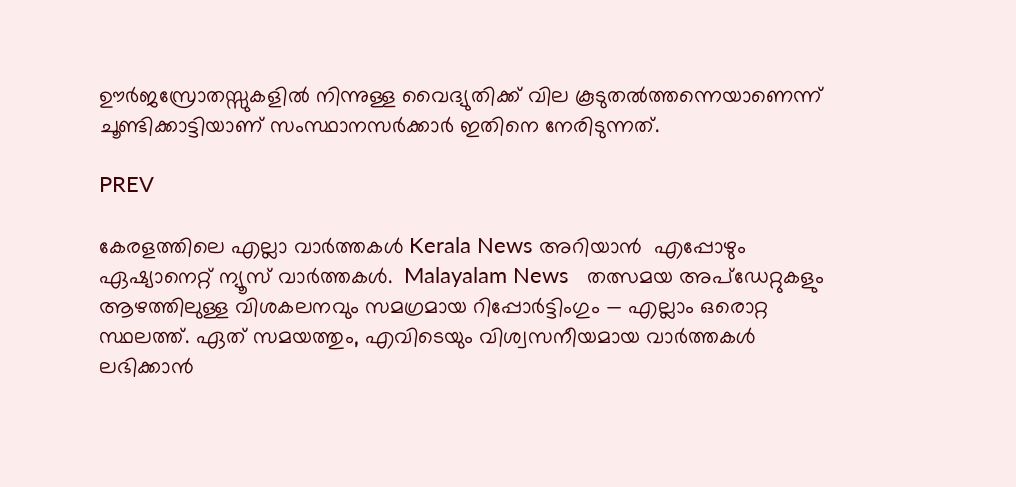ഊർജസ്രോതസ്സുകളിൽ നിന്നുള്ള വൈദ്യുതിക്ക് വില കൂടുതൽത്തന്നെയാണെന്ന് ചൂണ്ടിക്കാട്ടിയാണ് സംസ്ഥാനസർക്കാർ ഇതിനെ നേരിടുന്നത്.

PREV

കേരളത്തിലെ എല്ലാ വാർത്തകൾ Kerala News അറിയാൻ  എപ്പോഴും ഏഷ്യാനെറ്റ് ന്യൂസ് വാർത്തകൾ.  Malayalam News   തത്സമയ അപ്‌ഡേറ്റുകളും ആഴത്തിലുള്ള വിശകലനവും സമഗ്രമായ റിപ്പോർട്ടിംഗും — എല്ലാം ഒരൊറ്റ സ്ഥലത്ത്. ഏത് സമയത്തും, എവിടെയും വിശ്വസനീയമായ വാർത്തകൾ ലഭിക്കാൻ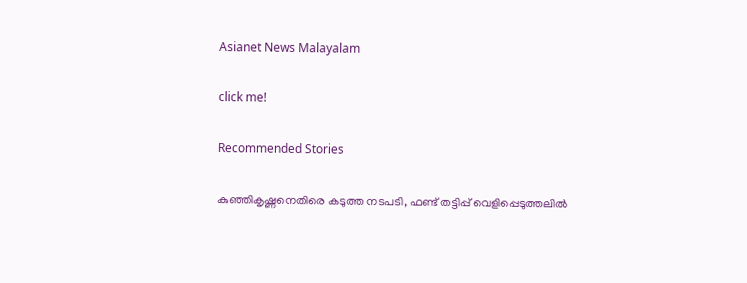Asianet News Malayalam

click me!

Recommended Stories

കുഞ്ഞികൃഷ്ണനെതിരെ കടുത്ത നടപടി, ഫണ്ട് തട്ടിപ്പ് വെളിപ്പെടുത്തലിൽ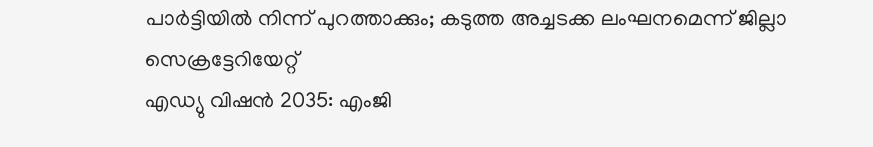പാർട്ടിയിൽ നിന്ന് പുറത്താക്കും; കടുത്ത അച്ചടക്ക ലംഘനമെന്ന് ജില്ലാ സെക്രട്ടേറിയേറ്റ്
എഡ്യു വിഷൻ 2035: എംജി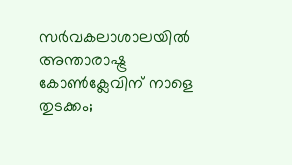സർവകലാശാലയിൽ അന്താരാഷ്ട്ര കോൺക്ലേവിന് നാളെ തുടക്കം;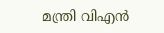മന്ത്രി വിഎൻ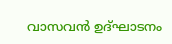വാസവൻ ഉദ്ഘാടനം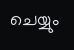ചെയ്യും